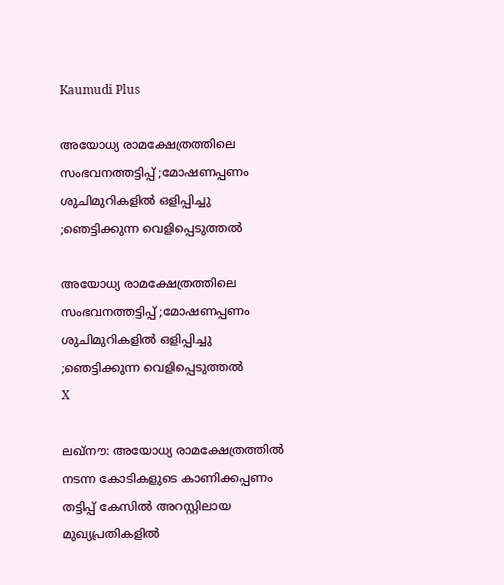Kaumudi Plus

അയോധ്യ രാമക്ഷേത്രത്തിലെ സംഭവനത്തട്ടിപ്പ് ;മോഷണപ്പണം ശുചിമുറികളിൽ ഒളിപ്പിച്ചു ;ഞെട്ടിക്കുന്ന വെളിപ്പെടുത്തൽ

അയോധ്യ രാമക്ഷേത്രത്തിലെ സംഭവനത്തട്ടിപ്പ് ;മോഷണപ്പണം ശുചിമുറികളിൽ ഒളിപ്പിച്ചു ;ഞെട്ടിക്കുന്ന വെളിപ്പെടുത്തൽ
X

ലഖ്‌നൗ: അയോധ്യ രാമക്ഷേത്രത്തിൽ നടന്ന കോടികളുടെ കാണിക്കപ്പണം തട്ടിപ്പ് കേസിൽ അറസ്റ്റിലായ മുഖ്യപ്രതികളിൽ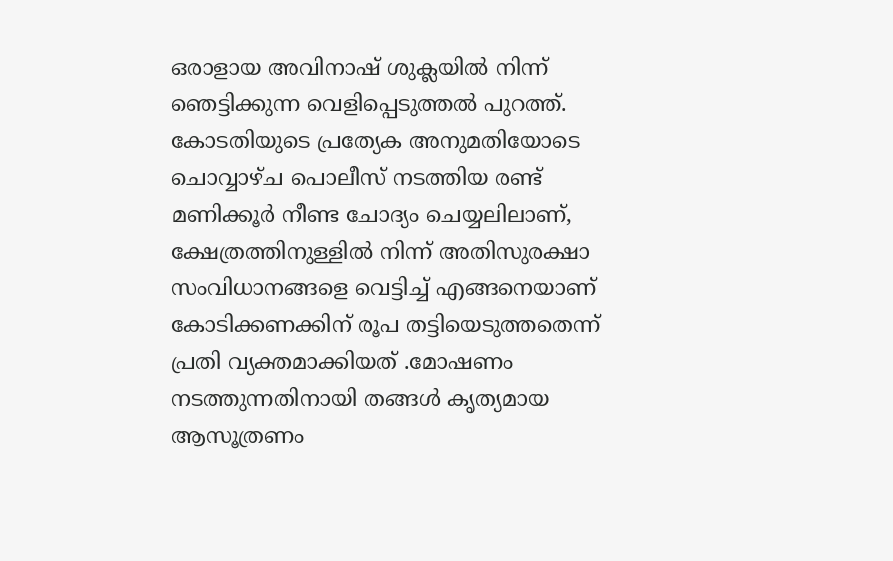ഒരാളായ അവിനാഷ് ശുക്ലയിൽ നിന്ന് ഞെട്ടിക്കുന്ന വെളിപ്പെടുത്തൽ പുറത്ത്. കോടതിയുടെ പ്രത്യേക അനുമതിയോടെ ചൊവ്വാഴ്ച പൊലീസ് നടത്തിയ രണ്ട് മണിക്കൂർ നീണ്ട ചോദ്യം ചെയ്യലിലാണ്, ക്ഷേത്രത്തിനുള്ളിൽ നിന്ന് അതിസുരക്ഷാ സംവിധാനങ്ങളെ വെട്ടിച്ച് എങ്ങനെയാണ് കോടിക്കണക്കിന് രൂപ തട്ടിയെടുത്തതെന്ന് പ്രതി വ്യക്തമാക്കിയത് .മോഷണം നടത്തുന്നതിനായി തങ്ങൾ കൃത്യമായ ആസൂത്രണം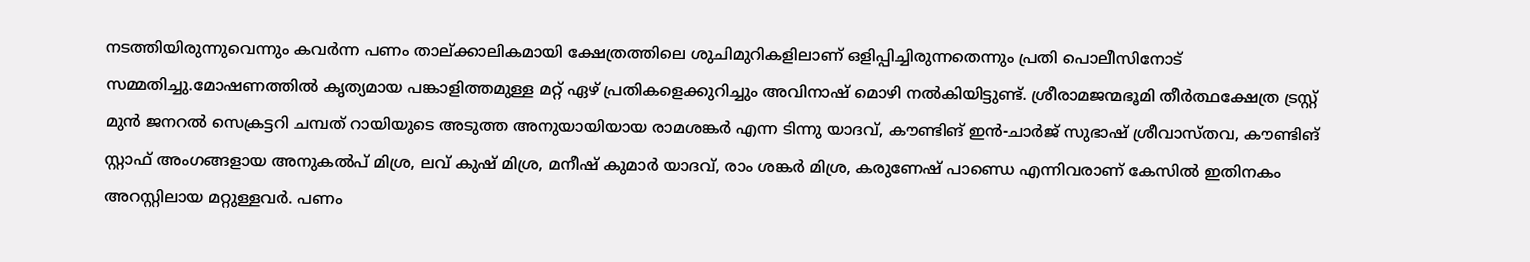നടത്തിയിരുന്നുവെന്നും കവർന്ന പണം താല്ക്കാലികമായി ക്ഷേത്രത്തിലെ ശുചിമുറികളിലാണ് ഒളിപ്പിച്ചിരുന്നതെന്നും പ്രതി പൊലീസിനോട് സമ്മതിച്ചു.മോഷണത്തിൽ കൃത്യമായ പങ്കാളിത്തമുള്ള മറ്റ് ഏഴ് പ്രതികളെക്കുറിച്ചും അവിനാഷ് മൊഴി നൽകിയിട്ടുണ്ട്. ശ്രീരാമജന്മഭൂമി തീർത്ഥക്ഷേത്ര ട്രസ്റ്റ് മുൻ ജനറൽ സെക്രട്ടറി ചമ്പത് റായിയുടെ അടുത്ത അനുയായിയായ രാമശങ്കർ എന്ന ടിന്നു യാദവ്, കൗണ്ടിങ് ഇൻ-ചാർജ് സുഭാഷ് ശ്രീവാസ്തവ, കൗണ്ടിങ് സ്റ്റാഫ് അംഗങ്ങളായ അനുകൽപ് മിശ്ര, ലവ് കുഷ് മിശ്ര, മനീഷ് കുമാർ യാദവ്, രാം ശങ്കർ മിശ്ര, കരുണേഷ് പാണ്ഡെ എന്നിവരാണ് കേസിൽ ഇതിനകം അറസ്റ്റിലായ മറ്റുള്ളവർ. പണം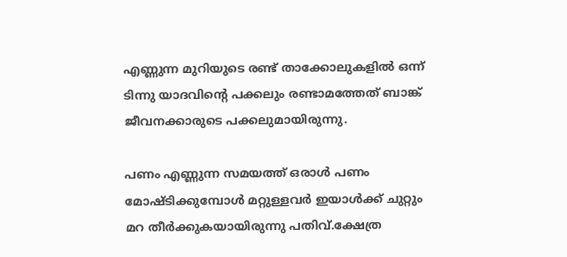എണ്ണുന്ന മുറിയുടെ രണ്ട് താക്കോലുകളിൽ ഒന്ന് ടിന്നു യാദവിന്റെ പക്കലും രണ്ടാമത്തേത് ബാങ്ക് ജീവനക്കാരുടെ പക്കലുമായിരുന്നു.

പണം എണ്ണുന്ന സമയത്ത് ഒരാൾ പണം മോഷ്ടിക്കുമ്പോൾ മറ്റുള്ളവർ ഇയാൾക്ക് ചുറ്റും മറ തീർക്കുകയായിരുന്നു പതിവ്.ക്ഷേത്ര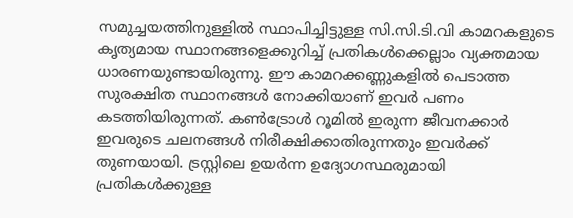സമുച്ചയത്തിനുള്ളിൽ സ്ഥാപിച്ചിട്ടുള്ള സി.സി.ടി.വി കാമറകളുടെ കൃത്യമായ സ്ഥാനങ്ങളെക്കുറിച്ച് പ്രതികൾക്കെല്ലാം വ്യക്തമായ ധാരണയുണ്ടായിരുന്നു. ഈ കാമറക്കണ്ണുകളിൽ പെടാത്ത സുരക്ഷിത സ്ഥാനങ്ങൾ നോക്കിയാണ് ഇവർ പണം കടത്തിയിരുന്നത്. കൺട്രോൾ റൂമിൽ ഇരുന്ന ജീവനക്കാർ ഇവരുടെ ചലനങ്ങൾ നിരീക്ഷിക്കാതിരുന്നതും ഇവർക്ക് തുണയായി. ട്രസ്റ്റിലെ ഉയർന്ന ഉദ്യോഗസ്ഥരുമായി പ്രതികൾക്കുള്ള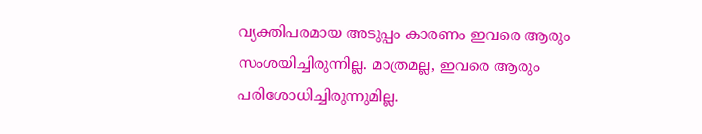വ്യക്തിപരമായ അടുപ്പം കാരണം ഇവരെ ആരും സംശയിച്ചിരുന്നില്ല. മാത്രമല്ല, ഇവരെ ആരും പരിശോധിച്ചിരുന്നുമില്ല.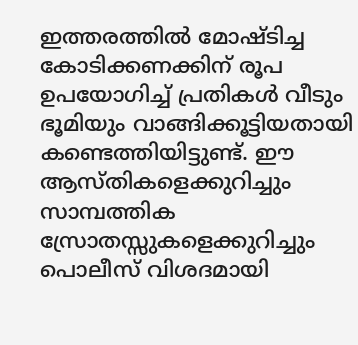ഇത്തരത്തിൽ മോഷ്ടിച്ച കോടിക്കണക്കിന് രൂപ ഉപയോഗിച്ച് പ്രതികൾ വീടും ഭൂമിയും വാങ്ങിക്കൂട്ടിയതായി കണ്ടെത്തിയിട്ടുണ്ട്. ഈ ആസ്തികളെക്കുറിച്ചും സാമ്പത്തിക സ്രോതസ്സുകളെക്കുറിച്ചും പൊലീസ് വിശദമായി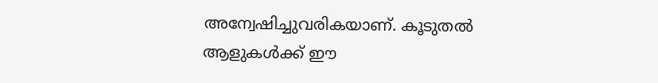അന്വേഷിച്ചുവരികയാണ്. കൂടുതൽ ആളുകൾക്ക് ഈ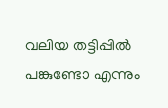വലിയ തട്ടിപ്പിൽ പങ്കുണ്ടോ എന്നും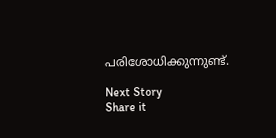പരിശോധിക്കുന്നുണ്ട്.

Next Story
Share it